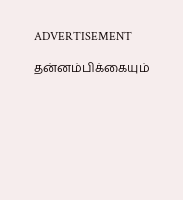ADVERTISEMENT

தன்னம்பிக்கையும்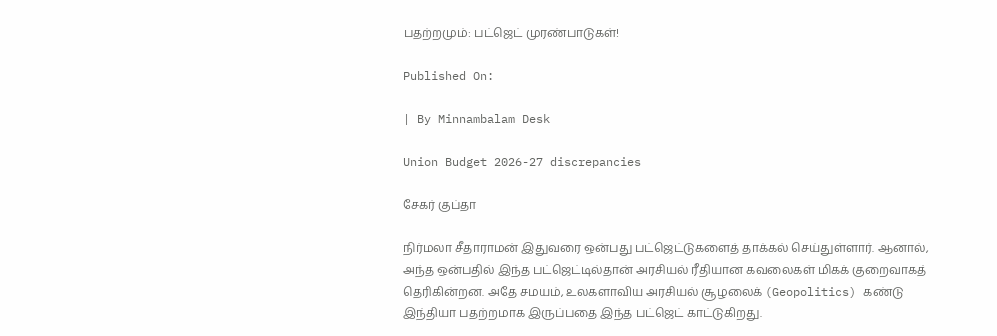பதற்றமும்: பட்ஜெட் முரண்பாடுகள்!

Published On:

| By Minnambalam Desk

Union Budget 2026-27 discrepancies

சேகர் குப்தா

நிர்மலா சீதாராமன் இதுவரை ஒன்பது பட்ஜெட்டுகளைத் தாக்கல் செய்துள்ளார். ஆனால், அந்த ஒன்பதில் இந்த பட்ஜெட்டில்தான் அரசியல் ரீதியான கவலைகள் மிகக் குறைவாகத் தெரிகின்றன. அதே சமயம், உலகளாவிய அரசியல் சூழலைக் (Geopolitics) கண்டு இந்தியா பதற்றமாக இருப்பதை இந்த பட்ஜெட் காட்டுகிறது.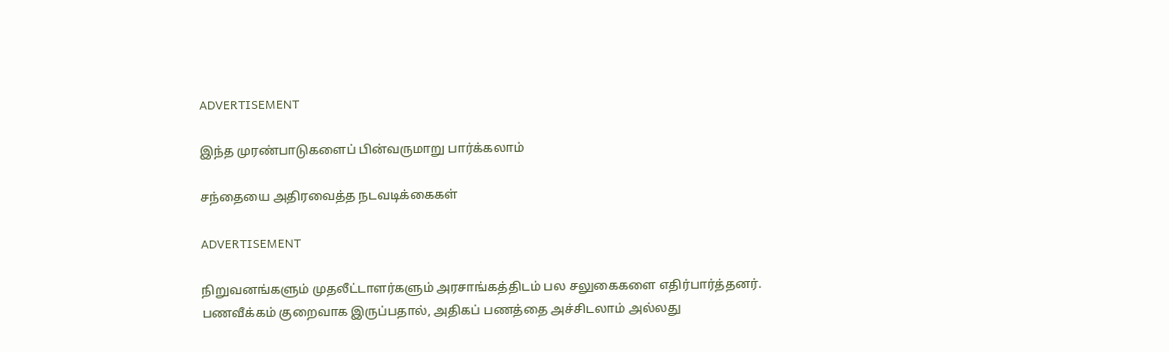ADVERTISEMENT

இந்த முரண்பாடுகளைப் பின்வருமாறு பார்க்கலாம்

சந்தையை அதிரவைத்த நடவடிக்கைகள்

ADVERTISEMENT

நிறுவனங்களும் முதலீட்டாளர்களும் அரசாங்கத்திடம் பல சலுகைகளை எதிர்பார்த்தனர். பணவீக்கம் குறைவாக இருப்பதால், அதிகப் பணத்தை அச்சிடலாம் அல்லது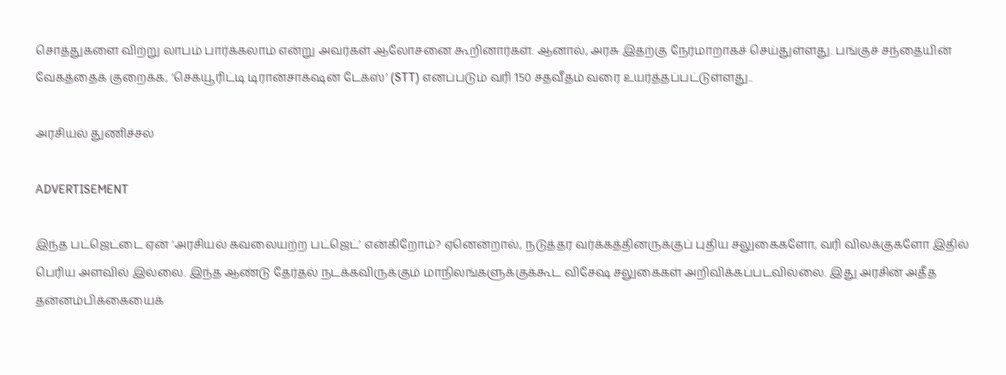சொத்துகளை விற்று லாபம் பார்க்கலாம் என்று அவர்கள் ஆலோசனை கூறினார்கள். ஆனால், அரசு இதற்கு நேர்மாறாகச் செய்துள்ளது. பங்குச் சந்தையின் வேகத்தைக் குறைக்க, ‘செக்யூரிட்டி டிரான்சாக்‌ஷன் டேக்ஸ்’ (STT) எனப்படும் வரி 150 சதவீதம் வரை உயர்த்தப்பட்டுள்ளது..

அரசியல் துணிச்சல்

ADVERTISEMENT

இந்த பட்ஜெட்டை ஏன் ‘அரசியல் கவலையற்ற பட்ஜெட்’ என்கிறோம்? ஏனென்றால், நடுத்தர வர்க்கத்தினருக்குப் புதிய சலுகைகளோ, வரி விலக்குகளோ இதில் பெரிய அளவில் இல்லை. இந்த ஆண்டு தேர்தல் நடக்கவிருக்கும் மாநிலங்களுக்குக்கூட விசேஷ சலுகைகள் அறிவிக்கப்படவில்லை. இது அரசின் அதீத தன்னம்பிக்கையைக்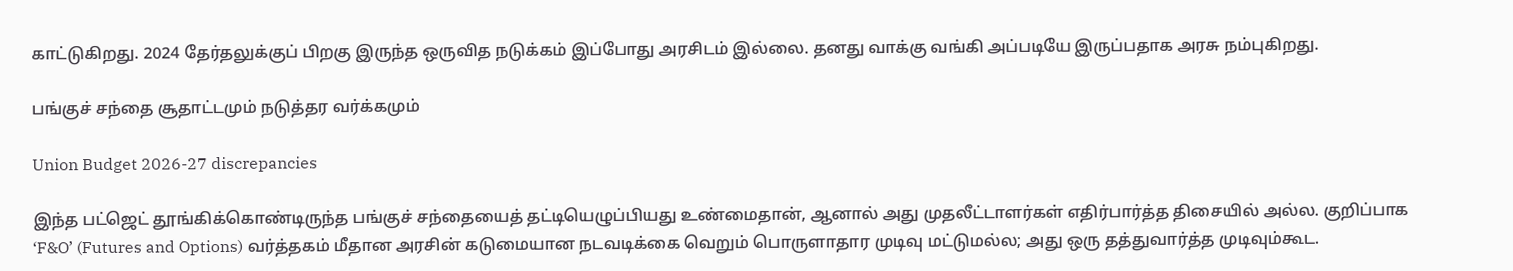காட்டுகிறது. 2024 தேர்தலுக்குப் பிறகு இருந்த ஒருவித நடுக்கம் இப்போது அரசிடம் இல்லை. தனது வாக்கு வங்கி அப்படியே இருப்பதாக அரசு நம்புகிறது.

பங்குச் சந்தை சூதாட்டமும் நடுத்தர வர்க்கமும்

Union Budget 2026-27 discrepancies

இந்த பட்ஜெட் தூங்கிக்கொண்டிருந்த பங்குச் சந்தையைத் தட்டியெழுப்பியது உண்மைதான், ஆனால் அது முதலீட்டாளர்கள் எதிர்பார்த்த திசையில் அல்ல. குறிப்பாக ‘F&O’ (Futures and Options) வர்த்தகம் மீதான அரசின் கடுமையான நடவடிக்கை வெறும் பொருளாதார முடிவு மட்டுமல்ல; அது ஒரு தத்துவார்த்த முடிவும்கூட.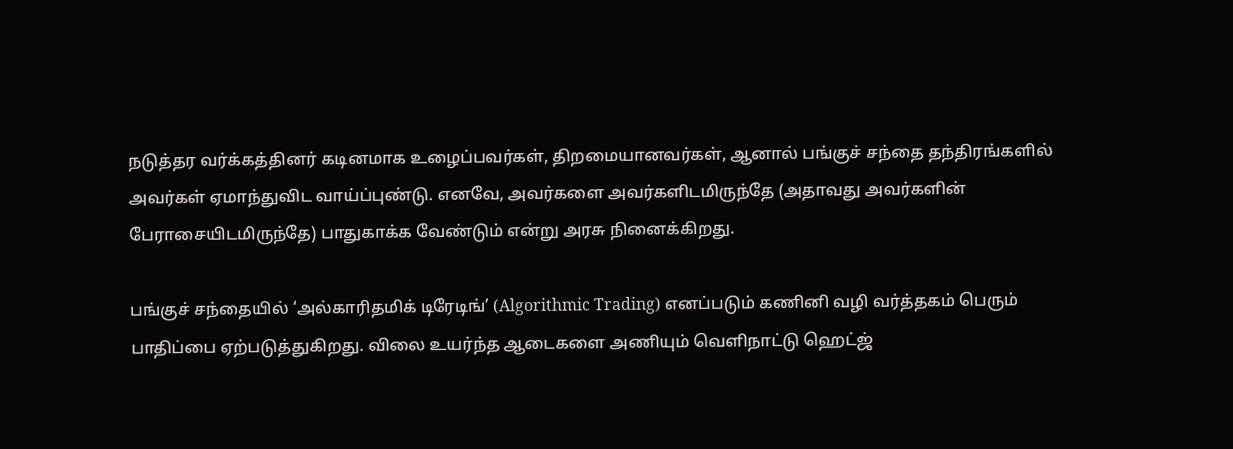நடுத்தர வர்க்கத்தினர் கடினமாக உழைப்பவர்கள், திறமையானவர்கள், ஆனால் பங்குச் சந்தை தந்திரங்களில் அவர்கள் ஏமாந்துவிட வாய்ப்புண்டு. எனவே, அவர்களை அவர்களிடமிருந்தே (அதாவது அவர்களின் பேராசையிடமிருந்தே) பாதுகாக்க வேண்டும் என்று அரசு நினைக்கிறது.

பங்குச் சந்தையில் ‘அல்காரிதமிக் டிரேடிங்’ (Algorithmic Trading) எனப்படும் கணினி வழி வர்த்தகம் பெரும் பாதிப்பை ஏற்படுத்துகிறது. விலை உயர்ந்த ஆடைகளை அணியும் வெளிநாட்டு ஹெட்ஜ்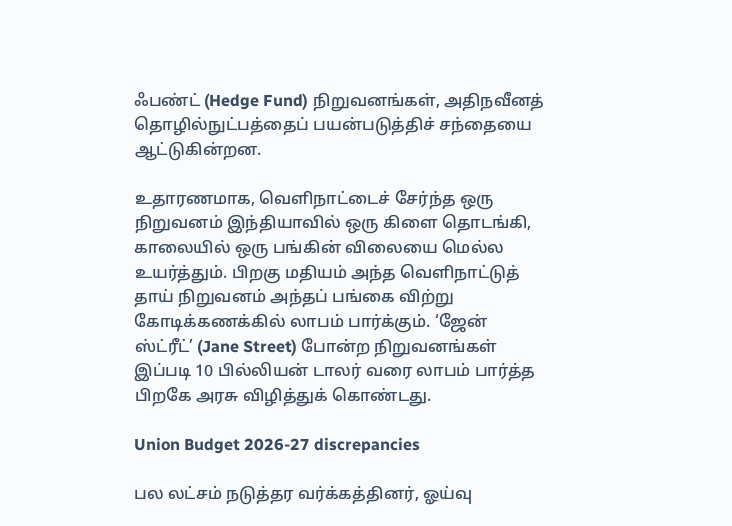ஃபண்ட் (Hedge Fund) நிறுவனங்கள், அதிநவீனத் தொழில்நுட்பத்தைப் பயன்படுத்திச் சந்தையை ஆட்டுகின்றன.

உதாரணமாக, வெளிநாட்டைச் சேர்ந்த ஒரு நிறுவனம் இந்தியாவில் ஒரு கிளை தொடங்கி, காலையில் ஒரு பங்கின் விலையை மெல்ல உயர்த்தும். பிறகு மதியம் அந்த வெளிநாட்டுத் தாய் நிறுவனம் அந்தப் பங்கை விற்று கோடிக்கணக்கில் லாபம் பார்க்கும். ‘ஜேன் ஸ்ட்ரீட்’ (Jane Street) போன்ற நிறுவனங்கள் இப்படி 10 பில்லியன் டாலர் வரை லாபம் பார்த்த பிறகே அரசு விழித்துக் கொண்டது.

Union Budget 2026-27 discrepancies

பல லட்சம் நடுத்தர வர்க்கத்தினர், ஓய்வு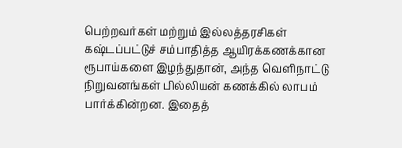பெற்றவர்கள் மற்றும் இல்லத்தரசிகள் கஷ்டப்பட்டுச் சம்பாதித்த ஆயிரக்கணக்கான ரூபாய்களை இழந்துதான், அந்த வெளிநாட்டு நிறுவனங்கள் பில்லியன் கணக்கில் லாபம் பார்க்கின்றன. இதைத்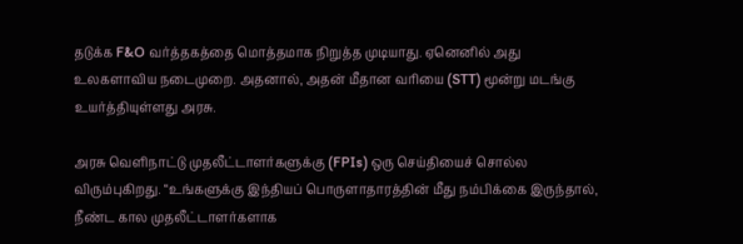தடுக்க F&O வர்த்தகத்தை மொத்தமாக நிறுத்த முடியாது. ஏனெனில் அது உலகளாவிய நடைமுறை. அதனால், அதன் மீதான வரியை (STT) மூன்று மடங்கு உயர்த்தியுள்ளது அரசு.

அரசு வெளிநாட்டு முதலீட்டாளர்களுக்கு (FPIs) ஒரு செய்தியைச் சொல்ல விரும்புகிறது. “உங்களுக்கு இந்தியப் பொருளாதாரத்தின் மீது நம்பிக்கை இருந்தால், நீண்ட கால முதலீட்டாளர்களாக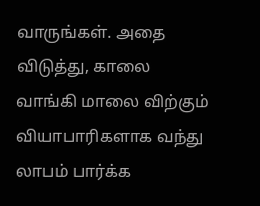வாருங்கள். அதை விடுத்து, காலை வாங்கி மாலை விற்கும் வியாபாரிகளாக வந்து லாபம் பார்க்க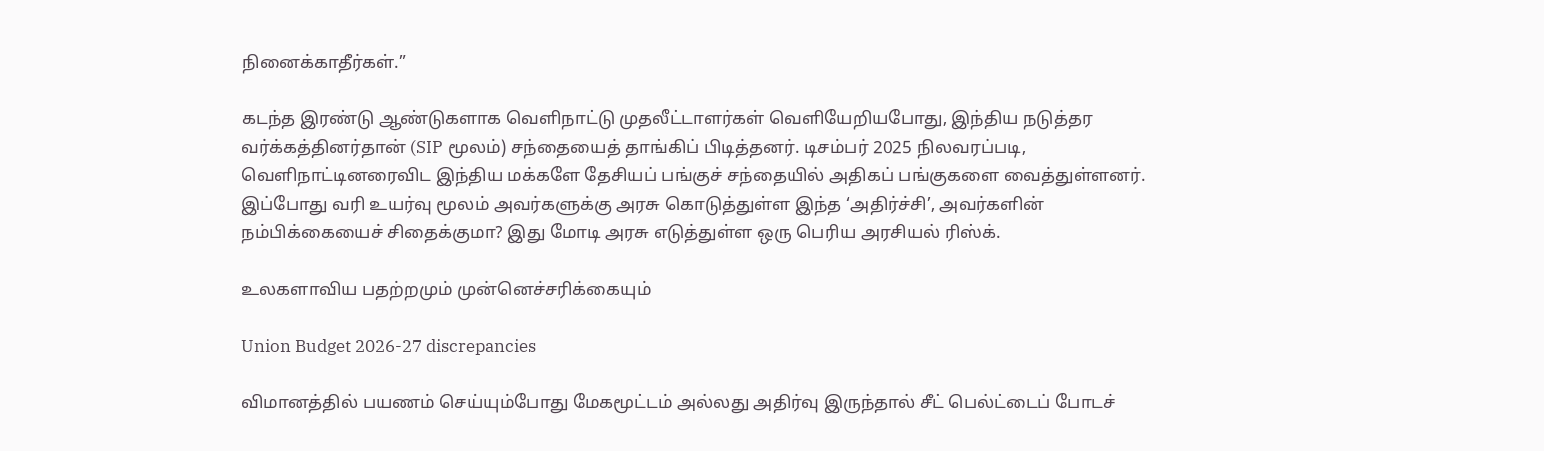நினைக்காதீர்கள்.”

கடந்த இரண்டு ஆண்டுகளாக வெளிநாட்டு முதலீட்டாளர்கள் வெளியேறியபோது, இந்திய நடுத்தர வர்க்கத்தினர்தான் (SIP மூலம்) சந்தையைத் தாங்கிப் பிடித்தனர். டிசம்பர் 2025 நிலவரப்படி, வெளிநாட்டினரைவிட இந்திய மக்களே தேசியப் பங்குச் சந்தையில் அதிகப் பங்குகளை வைத்துள்ளனர். இப்போது வரி உயர்வு மூலம் அவர்களுக்கு அரசு கொடுத்துள்ள இந்த ‘அதிர்ச்சி’, அவர்களின் நம்பிக்கையைச் சிதைக்குமா? இது மோடி அரசு எடுத்துள்ள ஒரு பெரிய அரசியல் ரிஸ்க்.

உலகளாவிய பதற்றமும் முன்னெச்சரிக்கையும்

Union Budget 2026-27 discrepancies

விமானத்தில் பயணம் செய்யும்போது மேகமூட்டம் அல்லது அதிர்வு இருந்தால் சீட் பெல்ட்டைப் போடச்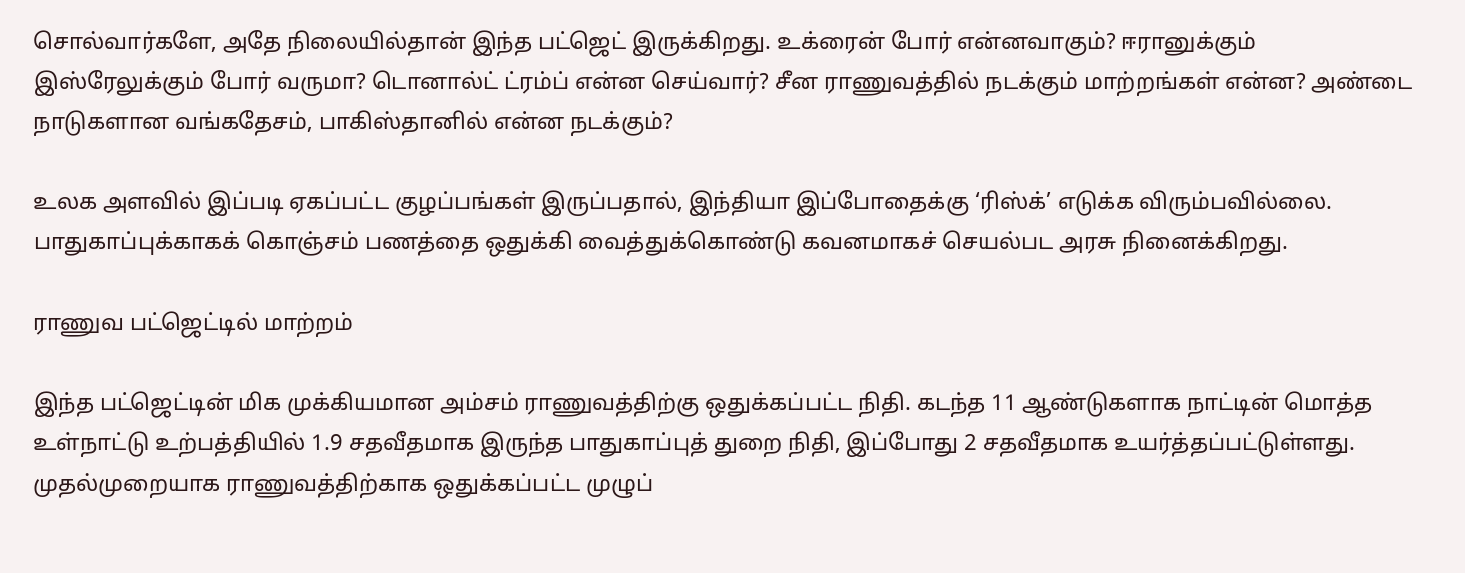சொல்வார்களே, அதே நிலையில்தான் இந்த பட்ஜெட் இருக்கிறது. உக்ரைன் போர் என்னவாகும்? ஈரானுக்கும் இஸ்ரேலுக்கும் போர் வருமா? டொனால்ட் ட்ரம்ப் என்ன செய்வார்? சீன ராணுவத்தில் நடக்கும் மாற்றங்கள் என்ன? அண்டை நாடுகளான வங்கதேசம், பாகிஸ்தானில் என்ன நடக்கும்?

உலக அளவில் இப்படி ஏகப்பட்ட குழப்பங்கள் இருப்பதால், இந்தியா இப்போதைக்கு ‘ரிஸ்க்’ எடுக்க விரும்பவில்லை. பாதுகாப்புக்காகக் கொஞ்சம் பணத்தை ஒதுக்கி வைத்துக்கொண்டு கவனமாகச் செயல்பட அரசு நினைக்கிறது.

ராணுவ பட்ஜெட்டில் மாற்றம்

இந்த பட்ஜெட்டின் மிக முக்கியமான அம்சம் ராணுவத்திற்கு ஒதுக்கப்பட்ட நிதி. கடந்த 11 ஆண்டுகளாக நாட்டின் மொத்த உள்நாட்டு உற்பத்தியில் 1.9 சதவீதமாக இருந்த பாதுகாப்புத் துறை நிதி, இப்போது 2 சதவீதமாக உயர்த்தப்பட்டுள்ளது. முதல்முறையாக ராணுவத்திற்காக ஒதுக்கப்பட்ட முழுப்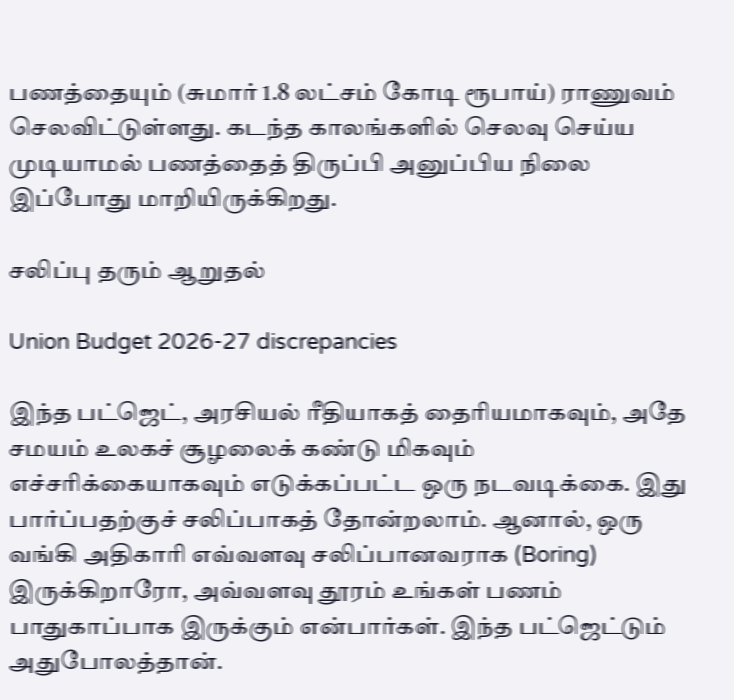பணத்தையும் (சுமார் 1.8 லட்சம் கோடி ரூபாய்) ராணுவம் செலவிட்டுள்ளது. கடந்த காலங்களில் செலவு செய்ய முடியாமல் பணத்தைத் திருப்பி அனுப்பிய நிலை இப்போது மாறியிருக்கிறது.

சலிப்பு தரும் ஆறுதல்

Union Budget 2026-27 discrepancies

இந்த பட்ஜெட், அரசியல் ரீதியாகத் தைரியமாகவும், அதே சமயம் உலகச் சூழலைக் கண்டு மிகவும் எச்சரிக்கையாகவும் எடுக்கப்பட்ட ஒரு நடவடிக்கை. இது பார்ப்பதற்குச் சலிப்பாகத் தோன்றலாம். ஆனால், ஒரு வங்கி அதிகாரி எவ்வளவு சலிப்பானவராக (Boring) இருக்கிறாரோ, அவ்வளவு தூரம் உங்கள் பணம் பாதுகாப்பாக இருக்கும் என்பார்கள். இந்த பட்ஜெட்டும் அதுபோலத்தான்.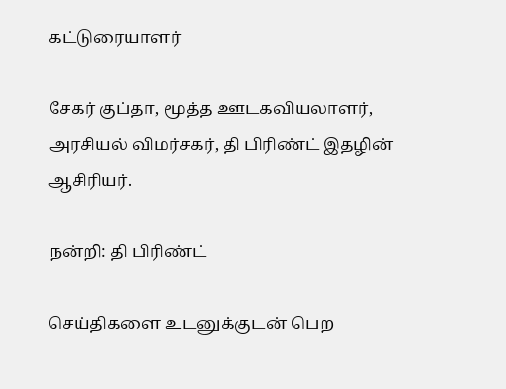கட்டுரையாளர்

சேகர் குப்தா, மூத்த ஊடகவியலாளர், அரசியல் விமர்சகர், தி பிரிண்ட் இதழின் ஆசிரியர்.

நன்றி: தி பிரிண்ட்

செய்திகளை உடனுக்குடன் பெற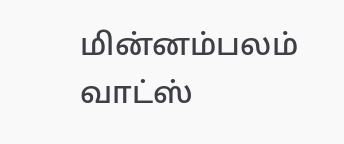மின்னம்பலம் வாட்ஸ்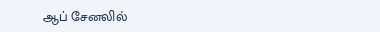ஆப் சேனலில்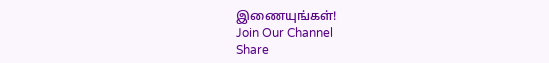இணையுங்கள்!
Join Our Channel
Share